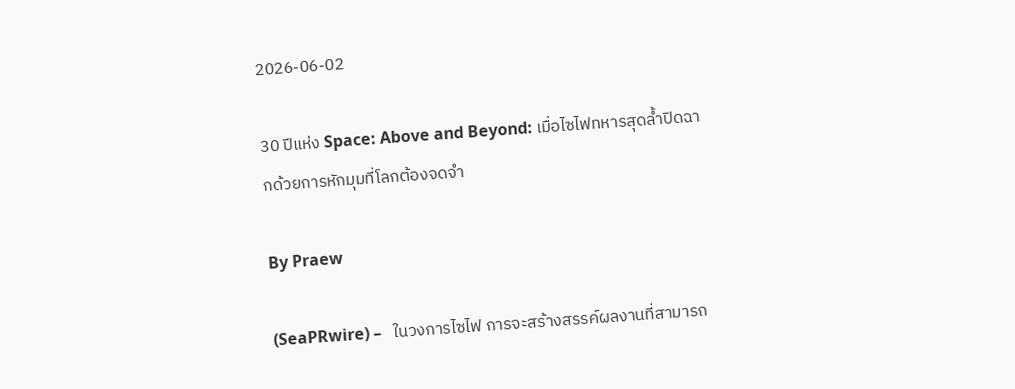2026-06-02

30 ปีแห่ง Space: Above and Beyond: เมื่อไซไฟทหารสุดล้ำปิดฉากด้วยการหักมุมที่โลกต้องจดจำ

By Praew

(SeaPRwire) –   ในวงการไซไฟ การจะสร้างสรรค์ผลงานที่สามารถ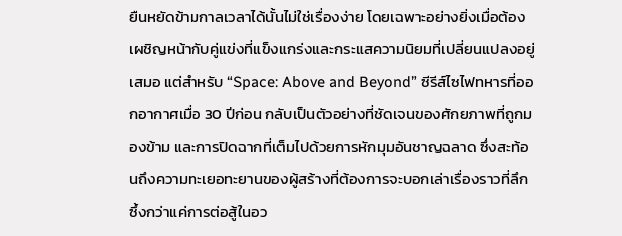ยืนหยัดข้ามกาลเวลาได้นั้นไม่ใช่เรื่องง่าย โดยเฉพาะอย่างยิ่งเมื่อต้องเผชิญหน้ากับคู่แข่งที่แข็งแกร่งและกระแสความนิยมที่เปลี่ยนแปลงอยู่เสมอ แต่สำหรับ “Space: Above and Beyond” ซีรีส์ไซไฟทหารที่ออกอากาศเมื่อ 30 ปีก่อน กลับเป็นตัวอย่างที่ชัดเจนของศักยภาพที่ถูกมองข้าม และการปิดฉากที่เต็มไปด้วยการหักมุมอันชาญฉลาด ซึ่งสะท้อนถึงความทะเยอทะยานของผู้สร้างที่ต้องการจะบอกเล่าเรื่องราวที่ลึกซึ้งกว่าแค่การต่อสู้ในอว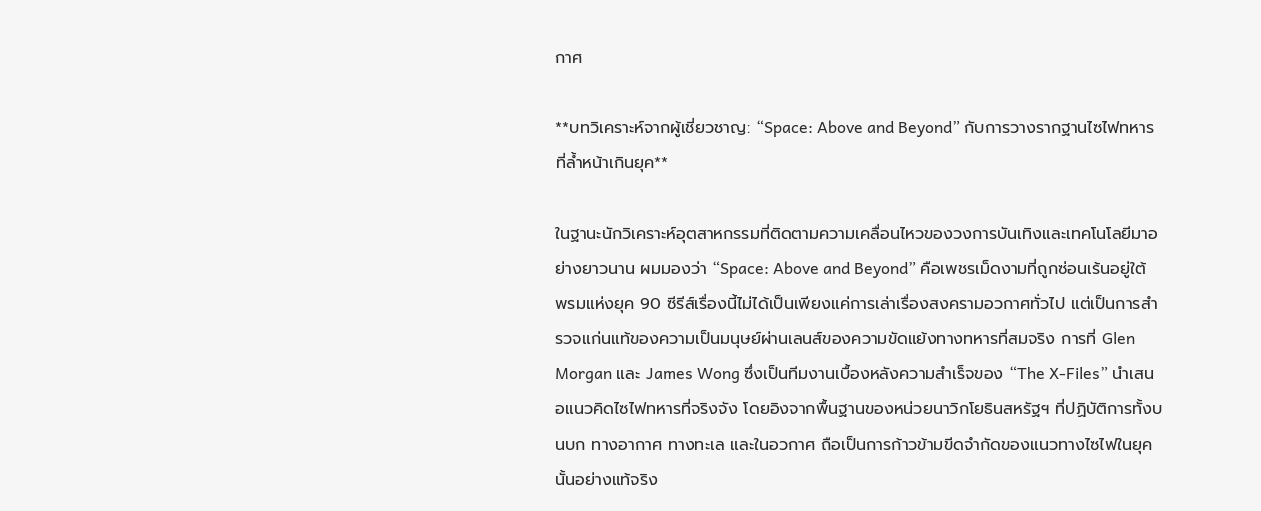กาศ

**บทวิเคราะห์จากผู้เชี่ยวชาญ: “Space: Above and Beyond” กับการวางรากฐานไซไฟทหารที่ล้ำหน้าเกินยุค**

ในฐานะนักวิเคราะห์อุตสาหกรรมที่ติดตามความเคลื่อนไหวของวงการบันเทิงและเทคโนโลยีมาอย่างยาวนาน ผมมองว่า “Space: Above and Beyond” คือเพชรเม็ดงามที่ถูกซ่อนเร้นอยู่ใต้พรมแห่งยุค 90 ซีรีส์เรื่องนี้ไม่ได้เป็นเพียงแค่การเล่าเรื่องสงครามอวกาศทั่วไป แต่เป็นการสำรวจแก่นแท้ของความเป็นมนุษย์ผ่านเลนส์ของความขัดแย้งทางทหารที่สมจริง การที่ Glen Morgan และ James Wong ซึ่งเป็นทีมงานเบื้องหลังความสำเร็จของ “The X-Files” นำเสนอแนวคิดไซไฟทหารที่จริงจัง โดยอิงจากพื้นฐานของหน่วยนาวิกโยธินสหรัฐฯ ที่ปฏิบัติการทั้งบนบก ทางอากาศ ทางทะเล และในอวกาศ ถือเป็นการก้าวข้ามขีดจำกัดของแนวทางไซไฟในยุคนั้นอย่างแท้จริง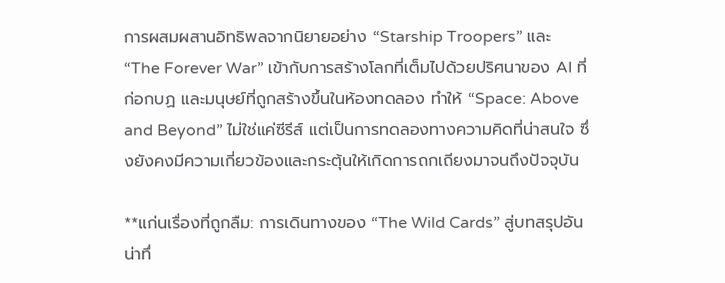การผสมผสานอิทธิพลจากนิยายอย่าง “Starship Troopers” และ “The Forever War” เข้ากับการสร้างโลกที่เต็มไปด้วยปริศนาของ AI ที่ก่อกบฏ และมนุษย์ที่ถูกสร้างขึ้นในห้องทดลอง ทำให้ “Space: Above and Beyond” ไม่ใช่แค่ซีรีส์ แต่เป็นการทดลองทางความคิดที่น่าสนใจ ซึ่งยังคงมีความเกี่ยวข้องและกระตุ้นให้เกิดการถกเถียงมาจนถึงปัจจุบัน

**แก่นเรื่องที่ถูกลืม: การเดินทางของ “The Wild Cards” สู่บทสรุปอันน่าทึ่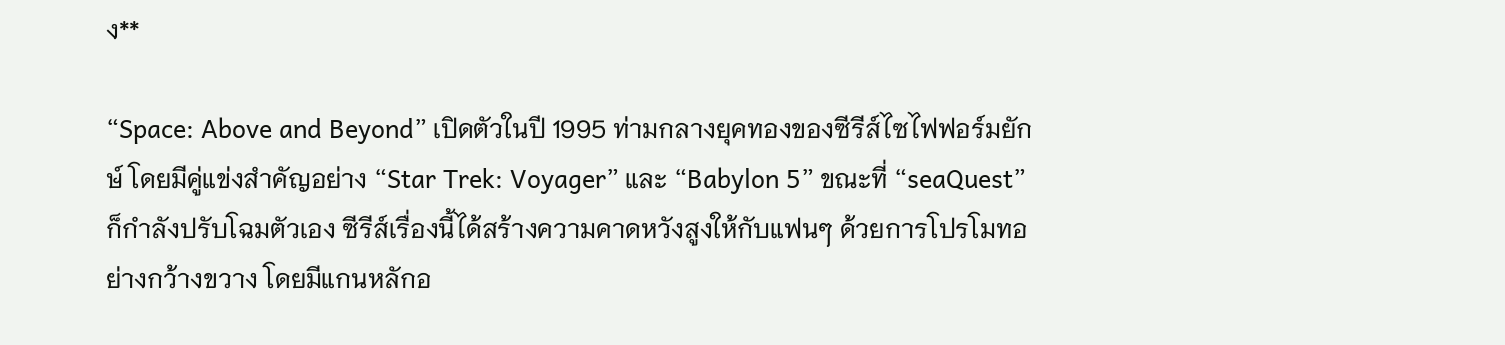ง**

“Space: Above and Beyond” เปิดตัวในปี 1995 ท่ามกลางยุคทองของซีรีส์ไซไฟฟอร์มยักษ์ โดยมีคู่แข่งสำคัญอย่าง “Star Trek: Voyager” และ “Babylon 5” ขณะที่ “seaQuest” ก็กำลังปรับโฉมตัวเอง ซีรีส์เรื่องนี้ได้สร้างความคาดหวังสูงให้กับแฟนๆ ด้วยการโปรโมทอย่างกว้างขวาง โดยมีแกนหลักอ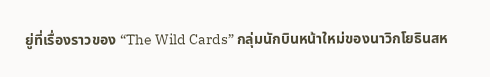ยู่ที่เรื่องราวของ “The Wild Cards” กลุ่มนักบินหน้าใหม่ของนาวิกโยธินสห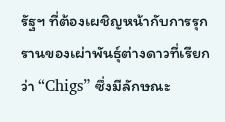รัฐฯ ที่ต้องเผชิญหน้ากับการรุกรานของเผ่าพันธุ์ต่างดาวที่เรียกว่า “Chigs” ซึ่งมีลักษณะ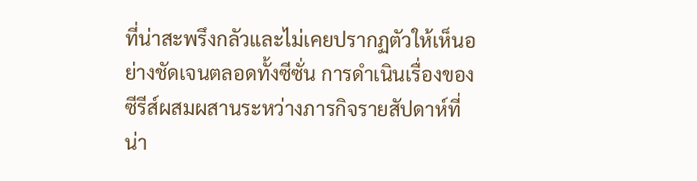ที่น่าสะพรึงกลัวและไม่เคยปรากฏตัวให้เห็นอย่างชัดเจนตลอดทั้งซีซั่น การดำเนินเรื่องของซีรีส์ผสมผสานระหว่างภารกิจรายสัปดาห์ที่น่า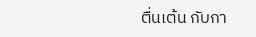ตื่นเต้น กับกา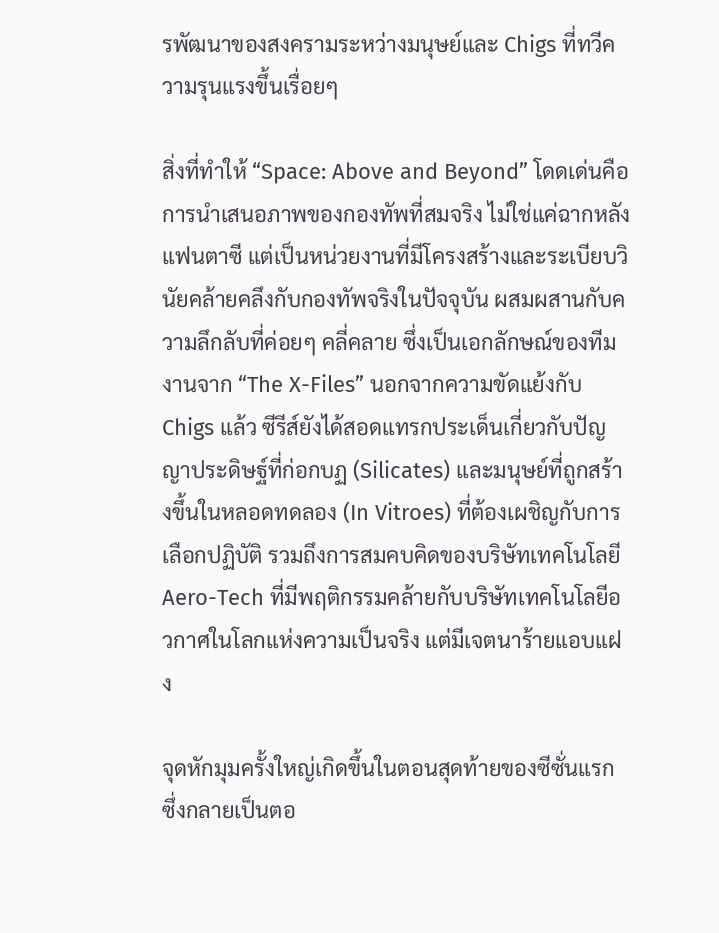รพัฒนาของสงครามระหว่างมนุษย์และ Chigs ที่ทวีความรุนแรงขึ้นเรื่อยๆ

สิ่งที่ทำให้ “Space: Above and Beyond” โดดเด่นคือการนำเสนอภาพของกองทัพที่สมจริง ไม่ใช่แค่ฉากหลังแฟนตาซี แต่เป็นหน่วยงานที่มีโครงสร้างและระเบียบวินัยคล้ายคลึงกับกองทัพจริงในปัจจุบัน ผสมผสานกับความลึกลับที่ค่อยๆ คลี่คลาย ซึ่งเป็นเอกลักษณ์ของทีมงานจาก “The X-Files” นอกจากความขัดแย้งกับ Chigs แล้ว ซีรีส์ยังได้สอดแทรกประเด็นเกี่ยวกับปัญญาประดิษฐ์ที่ก่อกบฏ (Silicates) และมนุษย์ที่ถูกสร้างขึ้นในหลอดทดลอง (In Vitroes) ที่ต้องเผชิญกับการเลือกปฏิบัติ รวมถึงการสมคบคิดของบริษัทเทคโนโลยี Aero-Tech ที่มีพฤติกรรมคล้ายกับบริษัทเทคโนโลยีอวกาศในโลกแห่งความเป็นจริง แต่มีเจตนาร้ายแอบแฝง

จุดหักมุมครั้งใหญ่เกิดขึ้นในตอนสุดท้ายของซีซั่นแรก ซึ่งกลายเป็นตอ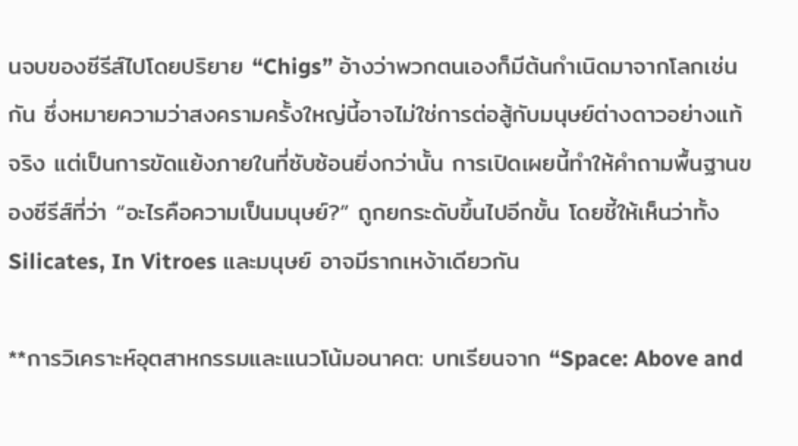นจบของซีรีส์ไปโดยปริยาย “Chigs” อ้างว่าพวกตนเองก็มีต้นกำเนิดมาจากโลกเช่นกัน ซึ่งหมายความว่าสงครามครั้งใหญ่นี้อาจไม่ใช่การต่อสู้กับมนุษย์ต่างดาวอย่างแท้จริง แต่เป็นการขัดแย้งภายในที่ซับซ้อนยิ่งกว่านั้น การเปิดเผยนี้ทำให้คำถามพื้นฐานของซีรีส์ที่ว่า “อะไรคือความเป็นมนุษย์?” ถูกยกระดับขึ้นไปอีกขั้น โดยชี้ให้เห็นว่าทั้ง Silicates, In Vitroes และมนุษย์ อาจมีรากเหง้าเดียวกัน

**การวิเคราะห์อุตสาหกรรมและแนวโน้มอนาคต: บทเรียนจาก “Space: Above and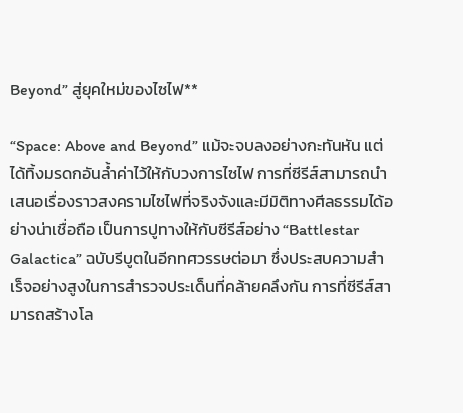Beyond” สู่ยุคใหม่ของไซไฟ**

“Space: Above and Beyond” แม้จะจบลงอย่างกะทันหัน แต่ได้ทิ้งมรดกอันล้ำค่าไว้ให้กับวงการไซไฟ การที่ซีรีส์สามารถนำเสนอเรื่องราวสงครามไซไฟที่จริงจังและมีมิติทางศีลธรรมได้อย่างน่าเชื่อถือ เป็นการปูทางให้กับซีรีส์อย่าง “Battlestar Galactica” ฉบับรีบูตในอีกทศวรรษต่อมา ซึ่งประสบความสำเร็จอย่างสูงในการสำรวจประเด็นที่คล้ายคลึงกัน การที่ซีรีส์สามารถสร้างโล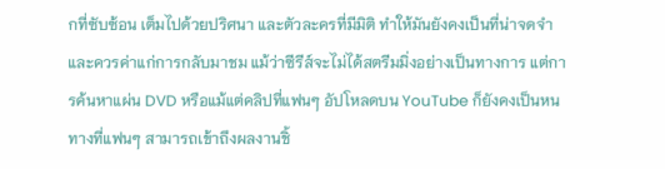กที่ซับซ้อน เต็มไปด้วยปริศนา และตัวละครที่มีมิติ ทำให้มันยังคงเป็นที่น่าจดจำและควรค่าแก่การกลับมาชม แม้ว่าซีรีส์จะไม่ได้สตรีมมิ่งอย่างเป็นทางการ แต่การค้นหาแผ่น DVD หรือแม้แต่คลิปที่แฟนๆ อัปโหลดบน YouTube ก็ยังคงเป็นหนทางที่แฟนๆ สามารถเข้าถึงผลงานชิ้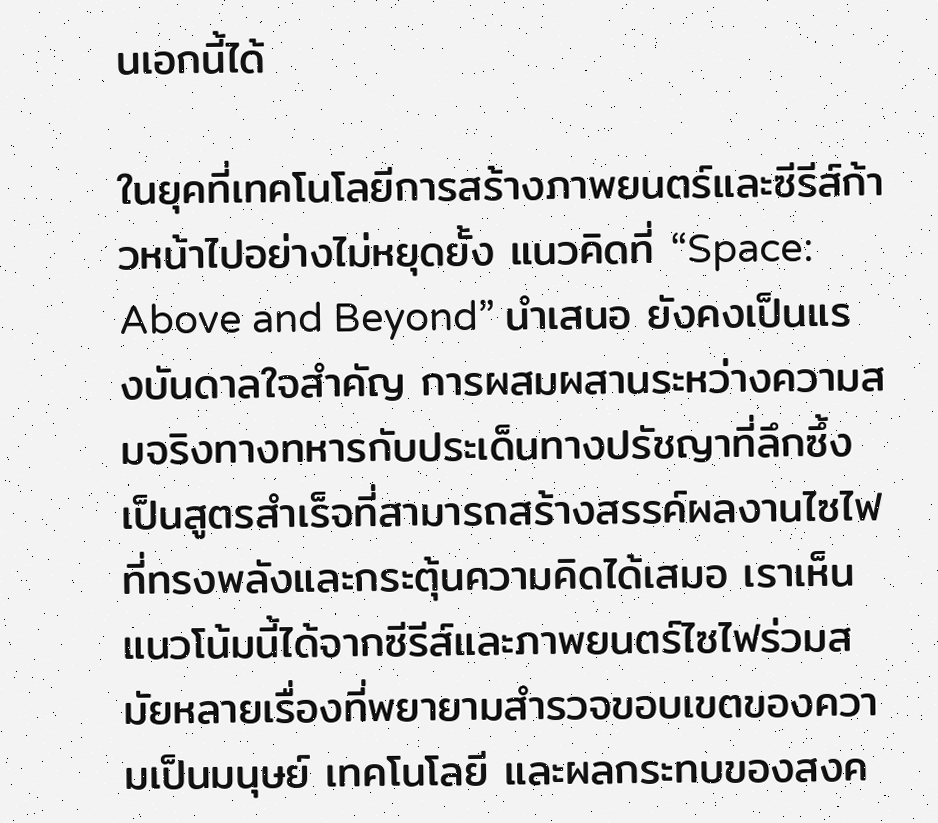นเอกนี้ได้

ในยุคที่เทคโนโลยีการสร้างภาพยนตร์และซีรีส์ก้าวหน้าไปอย่างไม่หยุดยั้ง แนวคิดที่ “Space: Above and Beyond” นำเสนอ ยังคงเป็นแรงบันดาลใจสำคัญ การผสมผสานระหว่างความสมจริงทางทหารกับประเด็นทางปรัชญาที่ลึกซึ้ง เป็นสูตรสำเร็จที่สามารถสร้างสรรค์ผลงานไซไฟที่ทรงพลังและกระตุ้นความคิดได้เสมอ เราเห็นแนวโน้มนี้ได้จากซีรีส์และภาพยนตร์ไซไฟร่วมสมัยหลายเรื่องที่พยายามสำรวจขอบเขตของความเป็นมนุษย์ เทคโนโลยี และผลกระทบของสงค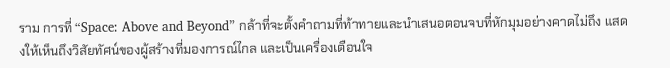ราม การที่ “Space: Above and Beyond” กล้าที่จะตั้งคำถามที่ท้าทายและนำเสนอตอนจบที่หักมุมอย่างคาดไม่ถึง แสดงให้เห็นถึงวิสัยทัศน์ของผู้สร้างที่มองการณ์ไกล และเป็นเครื่องเตือนใจ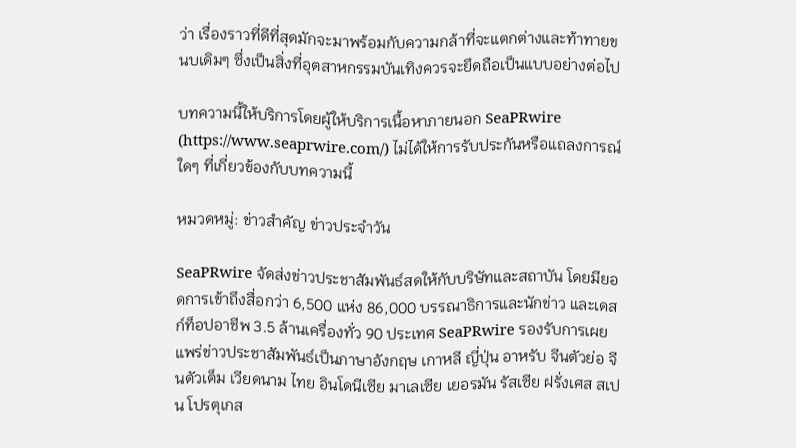ว่า เรื่องราวที่ดีที่สุดมักจะมาพร้อมกับความกล้าที่จะแตกต่างและท้าทายขนบเดิมๆ ซึ่งเป็นสิ่งที่อุตสาหกรรมบันเทิงควรจะยึดถือเป็นแบบอย่างต่อไป

บทความนี้ให้บริการโดยผู้ให้บริการเนื้อหาภายนอก SeaPRwire (https://www.seaprwire.com/) ไม่ได้ให้การรับประกันหรือแถลงการณ์ใดๆ ที่เกี่ยวข้องกับบทความนี้

หมวดหมู่: ข่าวสําคัญ ข่าวประจําวัน

SeaPRwire จัดส่งข่าวประชาสัมพันธ์สดให้กับบริษัทและสถาบัน โดยมียอดการเข้าถึงสื่อกว่า 6,500 แห่ง 86,000 บรรณาธิการและนักข่าว และเดสก์ท็อปอาชีพ 3.5 ล้านเครื่องทั่ว 90 ประเทศ SeaPRwire รองรับการเผยแพร่ข่าวประชาสัมพันธ์เป็นภาษาอังกฤษ เกาหลี ญี่ปุ่น อาหรับ จีนตัวย่อ จีนตัวเต็ม เวียดนาม ไทย อินโดนีเซีย มาเลเซีย เยอรมัน รัสเซีย ฝรั่งเศส สเปน โปรตุเกส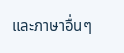และภาษาอื่นๆ